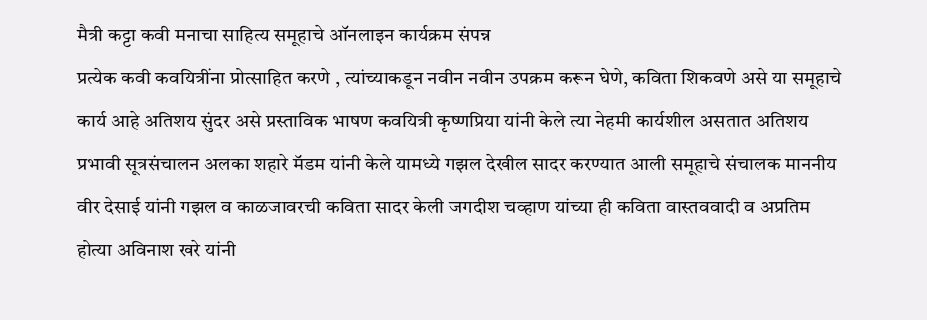मैत्री कट्टा कवी मनाचा साहित्य समूहाचे ऑनलाइन कार्यक्रम संपन्न
प्रत्येक कवी कवयित्रींना प्रोत्साहित करणे , त्यांच्याकडून नवीन नवीन उपक्रम करून घेणे, कविता शिकवणे असे या समूहाचे कार्य आहे अतिशय सुंदर असे प्रस्ताविक भाषण कवयित्री कृष्णप्रिया यांनी केले त्या नेहमी कार्यशील असतात अतिशय प्रभावी सूत्रसंचालन अलका शहारे मॅडम यांनी केले यामध्ये गझल देखील सादर करण्यात आली समूहाचे संचालक माननीय वीर देसाई यांनी गझल व काळजावरची कविता सादर केली जगदीश चव्हाण यांच्या ही कविता वास्तववादी व अप्रतिम होत्या अविनाश खरे यांनी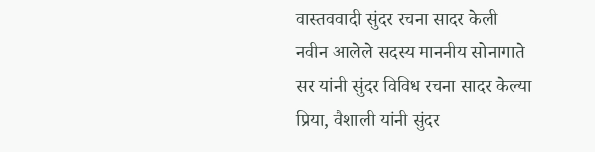वास्तववादी सुंदर रचना सादर केली नवीन आलेले सदस्य माननीय सोनागाते सर यांनी सुंदर विविध रचना सादर केल्या प्रिया, वैशाली यांनी सुंदर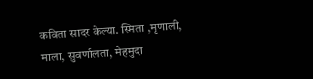कविता सादर केल्या. स्मिता ,मृणाली, माला, सुवर्णालता, मेहमुदा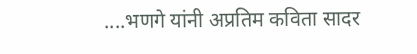....भणगे यांनी अप्रतिम कविता सादर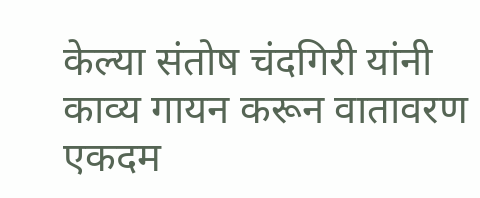केल्या संतोष चंदगिरी यांनी काव्य गायन करून वातावरण एकदम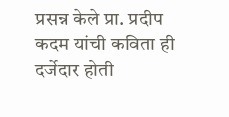प्रसन्न केले प्रा. प्रदीप कदम यांची कविता ही दर्जेदार होती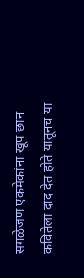सगळेजण एकमेकांना खूप छान कवितेला दाद देत होते यातूनच या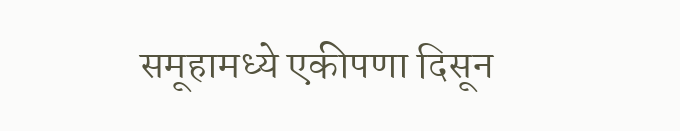समूहामध्ये एकीपणा दिसून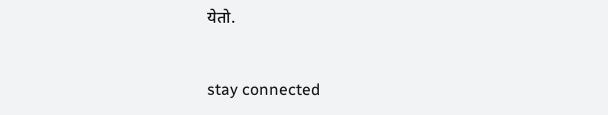येतो.


stay connected